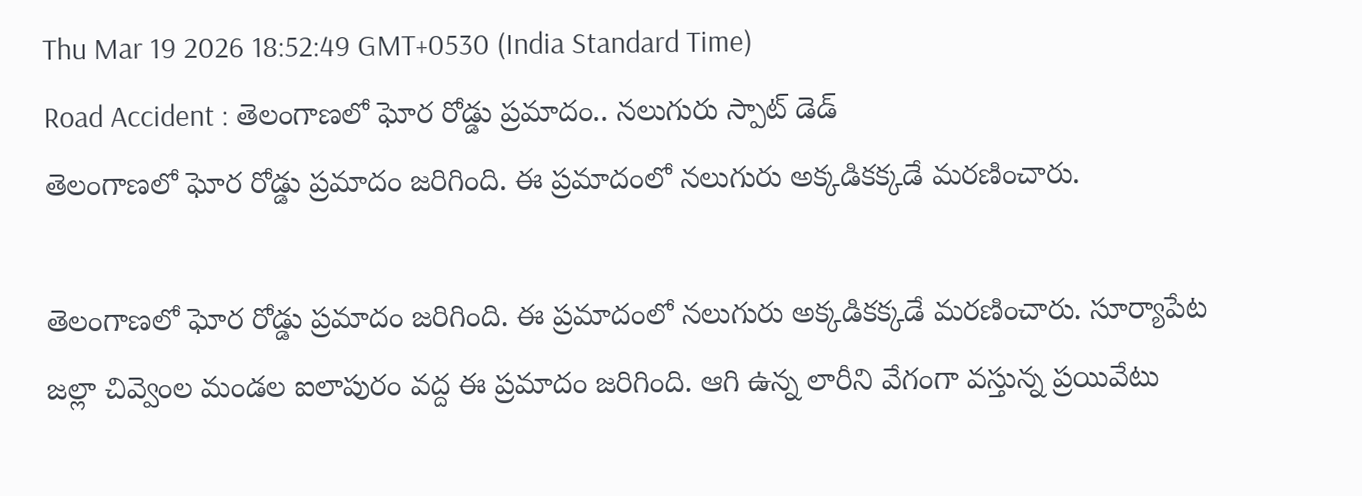Thu Mar 19 2026 18:52:49 GMT+0530 (India Standard Time)
Road Accident : తెలంగాణలో ఘోర రోడ్డు ప్రమాదం.. నలుగురు స్పాట్ డెడ్
తెలంగాణలో ఘోర రోడ్డు ప్రమాదం జరిగింది. ఈ ప్రమాదంలో నలుగురు అక్కడికక్కడే మరణించారు.

తెలంగాణలో ఘోర రోడ్డు ప్రమాదం జరిగింది. ఈ ప్రమాదంలో నలుగురు అక్కడికక్కడే మరణించారు. సూర్యాపేట జల్లా చివ్వెంల మండల ఐలాపురం వద్ద ఈ ప్రమాదం జరిగింది. ఆగి ఉన్న లారీని వేగంగా వస్తున్న ప్రయివేటు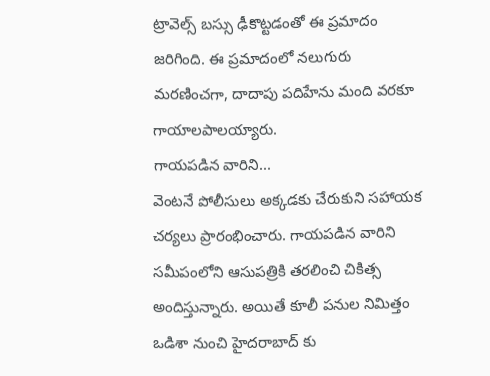ట్రావెల్స్ బస్సు ఢీకొట్టడంతో ఈ ప్రమాదం జరిగింది. ఈ ప్రమాదంలో నలుగురు మరణించగా, దాదాపు పదిహేను మంది వరకూ గాయాలపాలయ్యారు.
గాయపడిన వారిని...
వెంటనే పోలీసులు అక్కడకు చేరుకుని సహాయక చర్యలు ప్రారంభించారు. గాయపడిన వారిని సమీపంలోని ఆసుపత్రికి తరలించి చికిత్స అందిస్తున్నారు. అయితే కూలీ పనుల నిమిత్తం ఒడిశా నుంచి హైదరాబాద్ కు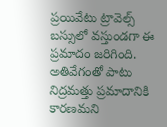ప్రయివేటు ట్రావెల్స్ బస్సులో వస్తుండగా ఈ ప్రమాదం జరిగింది. అతివేగంతో పాటు నిద్రమత్తు ప్రమాదానికి కారణమని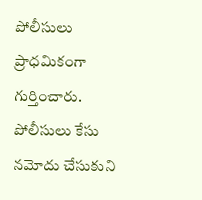పోలీసులు ప్రాధమికంగా గుర్తించారు. పోలీసులు కేసు నమోదు చేసుకుని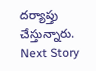దర్యాప్తు చేస్తున్నారు.
Next Story